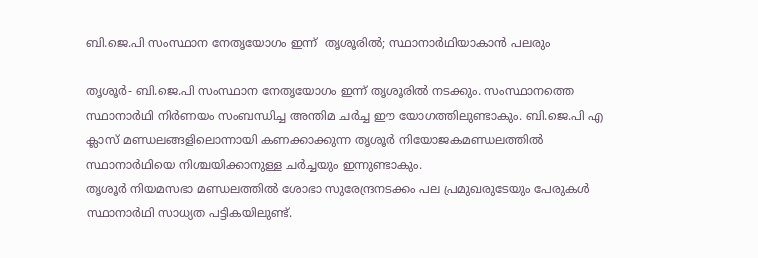ബി.ജെ.പി സംസ്ഥാന നേതൃയോഗം ഇന്ന്  തൃശൂരിൽ; സ്ഥാനാർഥിയാകാൻ പലരും

തൃശൂർ- ബി.ജെ.പി സംസ്ഥാന നേതൃയോഗം ഇന്ന് തൃശൂരിൽ നടക്കും. സംസ്ഥാനത്തെ സ്ഥാനാർഥി നിർണയം സംബന്ധിച്ച അന്തിമ ചർച്ച ഈ യോഗത്തിലുണ്ടാകും. ബി.ജെ.പി എ ക്ലാസ് മണ്ഡലങ്ങളിലൊന്നായി കണക്കാക്കുന്ന തൃശൂർ നിയോജകമണ്ഡലത്തിൽ സ്ഥാനാർഥിയെ നിശ്ചയിക്കാനുള്ള ചർച്ചയും ഇന്നുണ്ടാകും.
തൃശൂർ നിയമസഭാ മണ്ഡലത്തിൽ ശോഭാ സുരേന്ദ്രനടക്കം പല പ്രമുഖരുടേയും പേരുകൾ സ്ഥാനാർഥി സാധ്യത പട്ടികയിലുണ്ട്.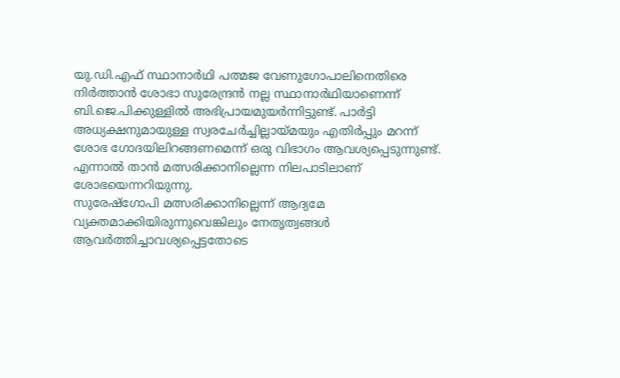യു.ഡി.എഫ് സ്ഥാനാർഥി പത്മജ വേണുഗോപാലിനെതിരെ നിർത്താൻ ശോഭാ സുരേന്ദ്രൻ നല്ല സ്ഥാനാർഥിയാണെന്ന് ബി.ജെ.പിക്കുള്ളിൽ അഭിപ്രായമുയർന്നിട്ടുണ്ട്. പാർട്ടി അധ്യക്ഷനുമായുള്ള സ്വരചേർച്ചില്ലായ്മയും എതിർപ്പും മറന്ന് ശോഭ ഗോദയിലിറങ്ങണമെന്ന് ഒരു വിഭാഗം ആവശ്യപ്പെടുന്നുണ്ട്. എന്നാൽ താൻ മത്സരിക്കാനില്ലെന്ന നിലപാടിലാണ് ശോഭയെന്നറിയുന്നു.
സുരേഷ്‌ഗോപി മത്സരിക്കാനില്ലെന്ന് ആദ്യമേ വ്യക്തമാക്കിയിരുന്നുവെങ്കിലും നേതൃത്വങ്ങൾ ആവർത്തിച്ചാവശ്യപ്പെട്ടതോടെ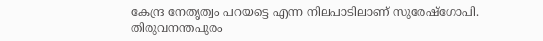കേന്ദ്ര നേതൃത്വം പറയട്ടെ എന്ന നിലപാടിലാണ് സുരേഷ്‌ഗോപി.
തിരുവനന്തപുരം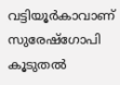വട്ടിയൂർകാവാണ് സുരേഷ്‌ഗോപി കൂടുതൽ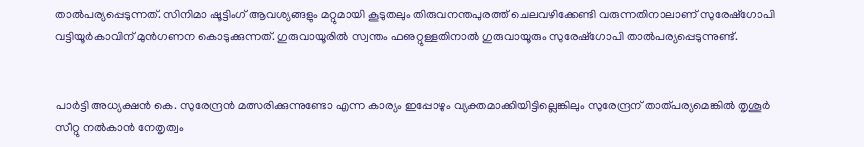താൽപര്യപ്പെടുന്നത്. സിനിമാ ഷൂട്ടിംഗ് ആവശ്യങ്ങളും മറ്റുമായി കൂടുതലും തിരുവനന്തപുരത്ത് ചെലവഴിക്കേണ്ടി വരുന്നതിനാലാണ് സുരേഷ്‌ഗോപി വട്ടിയൂർകാവിന് മുൻഗണന കൊടുക്കുന്നത്. ഗുരുവായൂരിൽ സ്വന്തം ഫഌറ്റുള്ളതിനാൽ ഗുരുവായൂരും സുരേഷ്‌ഗോപി താൽപര്യപ്പെടുന്നുണ്ട്.


പാർട്ടി അധ്യക്ഷൻ കെ. സുരേന്ദ്രൻ മത്സരിക്കുന്നുണ്ടോ എന്ന കാര്യം ഇപ്പോഴും വ്യക്തമാക്കിയിട്ടില്ലെങ്കിലും സുരേന്ദ്രന് താത്പര്യമെങ്കിൽ തൃശൂർ സീറ്റു നൽകാൻ നേതൃത്വം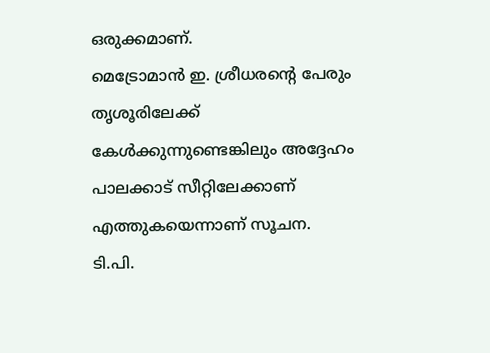ഒരുക്കമാണ്.
മെട്രോമാൻ ഇ. ശ്രീധരന്റെ പേരും തൃശൂരിലേക്ക് കേൾക്കുന്നുണ്ടെങ്കിലും അദ്ദേഹം പാലക്കാട് സീറ്റിലേക്കാണ് എത്തുകയെന്നാണ് സൂചന.
ടി.പി.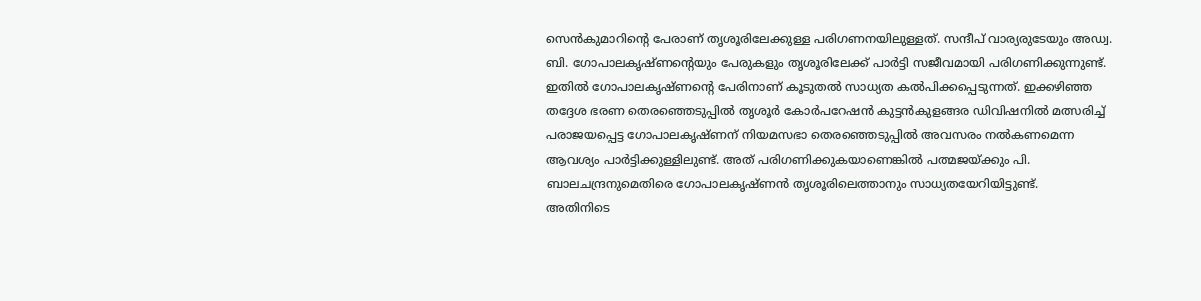സെൻകുമാറിന്റെ പേരാണ് തൃശൂരിലേക്കുള്ള പരിഗണനയിലുള്ളത്. സന്ദീപ് വാര്യരുടേയും അഡ്വ. ബി. ഗോപാലകൃഷ്ണന്റെയും പേരുകളും തൃശൂരിലേക്ക് പാർട്ടി സജീവമായി പരിഗണിക്കുന്നുണ്ട്.
ഇതിൽ ഗോപാലകൃഷ്ണന്റെ പേരിനാണ് കൂടുതൽ സാധ്യത കൽപിക്കപ്പെടുന്നത്. ഇക്കഴിഞ്ഞ തദ്ദേശ ഭരണ തെരഞ്ഞെടുപ്പിൽ തൃശൂർ കോർപറേഷൻ കുട്ടൻകുളങ്ങര ഡിവിഷനിൽ മത്സരിച്ച് പരാജയപ്പെട്ട ഗോപാലകൃഷ്ണന് നിയമസഭാ തെരഞ്ഞെടുപ്പിൽ അവസരം നൽകണമെന്ന ആവശ്യം പാർട്ടിക്കുള്ളിലുണ്ട്. അത് പരിഗണിക്കുകയാണെങ്കിൽ പത്മജയ്ക്കും പി. ബാലചന്ദ്രനുമെതിരെ ഗോപാലകൃഷ്ണൻ തൃശൂരിലെത്താനും സാധ്യതയേറിയിട്ടുണ്ട്.
അതിനിടെ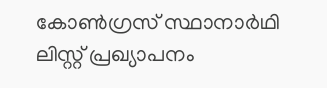കോൺഗ്രസ് സ്ഥാനാർഥി ലിസ്റ്റ് പ്രഖ്യാപനം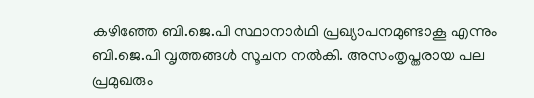കഴിഞ്ഞേ ബി.ജെ.പി സ്ഥാനാർഥി പ്രഖ്യാപനമുണ്ടാകൂ എന്നും ബി.ജെ.പി വൃത്തങ്ങൾ സൂചന നൽകി. അസംതൃപ്തരായ പല പ്രമുഖരും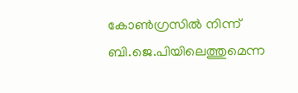കോൺഗ്രസിൽ നിന്ന് ബി.ജെ.പിയിലെത്തുമെന്ന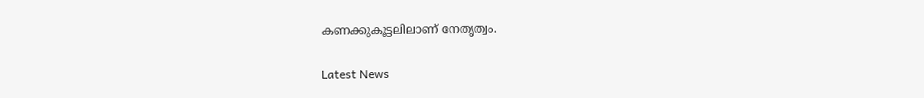കണക്കുകൂട്ടലിലാണ് നേതൃത്വം.

Latest News